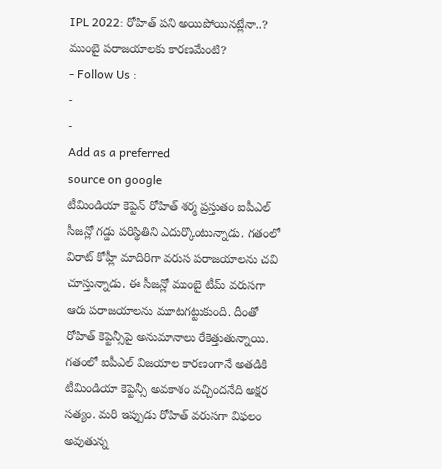IPL 2022: రోహిత్ పని అయిపోయినట్లేనా..? ముంబై పరాజయాలకు కారణమేంటి?
- Follow Us :
-
-
Add as a preferred
source on google
టీమిండియా కెప్టెన్ రోహిత్ శర్మ ప్రస్తుతం ఐపీఎల్ సీజన్లో గడ్డు పరిస్థితిని ఎదుర్కొంటున్నాడు. గతంలో విరాట్ కోహ్లీ మాదిరిగా వరుస పరాజయాలను చవి చూస్తున్నాడు. ఈ సీజన్లో ముంబై టీమ్ వరుసగా ఆరు పరాజయాలను మూటగట్టుకుంది. దీంతో రోహిత్ కెప్టెన్సీపై అనుమానాలు రేకెత్తుతున్నాయి. గతంలో ఐపీఎల్ విజయాల కారణంగానే అతడికి టీమిండియా కెప్టెన్సీ అవకాశం వచ్చిందనేది అక్షర సత్యం. మరి ఇప్పుడు రోహిత్ వరుసగా విఫలం అవుతున్న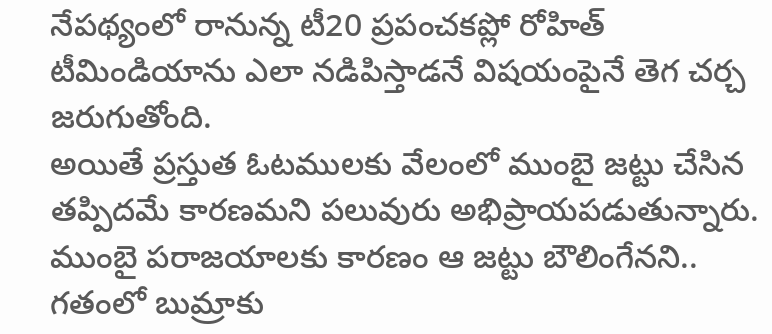నేపథ్యంలో రానున్న టీ20 ప్రపంచకప్లో రోహిత్ టీమిండియాను ఎలా నడిపిస్తాడనే విషయంపైనే తెగ చర్చ జరుగుతోంది.
అయితే ప్రస్తుత ఓటములకు వేలంలో ముంబై జట్టు చేసిన తప్పిదమే కారణమని పలువురు అభిప్రాయపడుతున్నారు. ముంబై పరాజయాలకు కారణం ఆ జట్టు బౌలింగేనని.. గతంలో బుమ్రాకు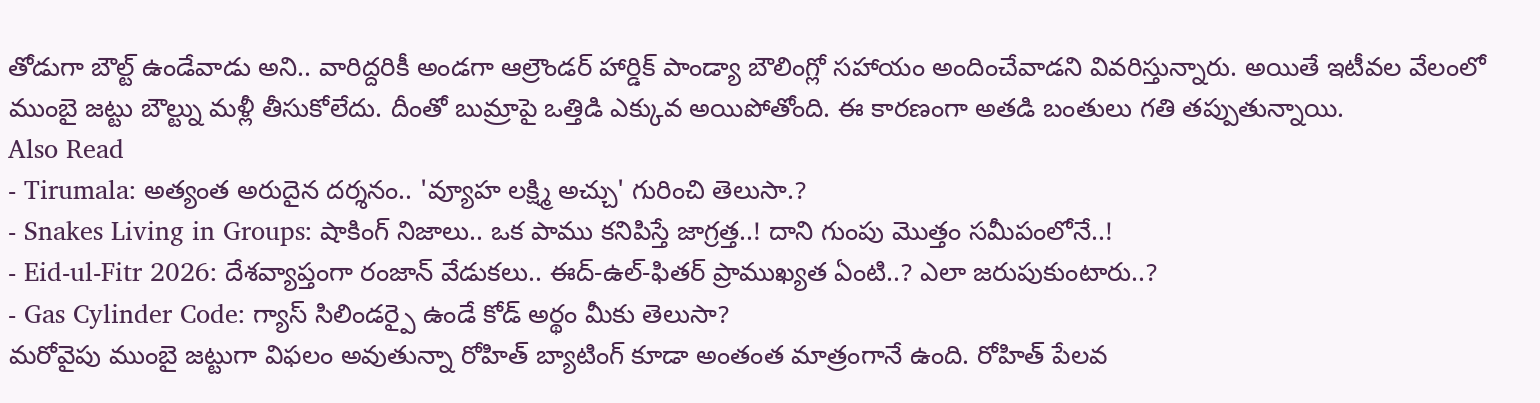తోడుగా బౌల్ట్ ఉండేవాడు అని.. వారిద్దరికీ అండగా ఆల్రౌండర్ హార్డిక్ పాండ్యా బౌలింగ్లో సహాయం అందించేవాడని వివరిస్తున్నారు. అయితే ఇటీవల వేలంలో ముంబై జట్టు బౌల్ట్ను మళ్లీ తీసుకోలేదు. దీంతో బుమ్రాపై ఒత్తిడి ఎక్కువ అయిపోతోంది. ఈ కారణంగా అతడి బంతులు గతి తప్పుతున్నాయి.
Also Read
- Tirumala: అత్యంత అరుదైన దర్శనం.. 'వ్యూహ లక్ష్మి అచ్చు' గురించి తెలుసా.?
- Snakes Living in Groups: షాకింగ్ నిజాలు.. ఒక పాము కనిపిస్తే జాగ్రత్త..! దాని గుంపు మొత్తం సమీపంలోనే..!
- Eid-ul-Fitr 2026: దేశవ్యాప్తంగా రంజాన్ వేడుకలు.. ఈద్-ఉల్-ఫితర్ ప్రాముఖ్యత ఏంటి..? ఎలా జరుపుకుంటారు..?
- Gas Cylinder Code: గ్యాస్ సిలిండర్పై ఉండే కోడ్ అర్థం మీకు తెలుసా?
మరోవైపు ముంబై జట్టుగా విఫలం అవుతున్నా రోహిత్ బ్యాటింగ్ కూడా అంతంత మాత్రంగానే ఉంది. రోహిత్ పేలవ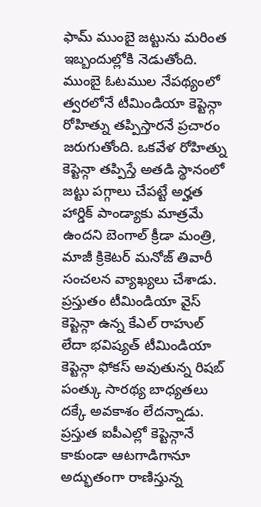ఫామ్ ముంబై జట్టును మరింత ఇబ్బందుల్లోకి నెడుతోంది. ముంబై ఓటముల నేపథ్యంలో త్వరలోనే టీమిండియా కెప్టెన్గా రోహిత్ను తప్పిస్తారనే ప్రచారం జరుగుతోంది. ఒకవేళ రోహిత్ను కెప్టెన్గా తప్పిస్తే అతడి స్థానంలో జట్టు పగ్గాలు చేపట్టే అర్హత హార్డిక్ పాండ్యాకు మాత్రమే ఉందని బెంగాల్ క్రీడా మంత్రి, మాజీ క్రికెటర్ మనోజ్ తివారీ సంచలన వ్యాఖ్యలు చేశాడు. ప్రస్తుతం టీమిండియా వైస్ కెప్టెన్గా ఉన్న కేఎల్ రాహుల్ లేదా భవిష్యత్ టీమిండియా కెప్టెన్గా ఫోకస్ అవుతున్న రిషబ్ పంత్కు సారథ్య బాధ్యతలు దక్కే అవకాశం లేదన్నాడు. ప్రస్తుత ఐపీఎల్లో కెప్టెన్గానే కాకుండా ఆటగాడిగానూ అద్భుతంగా రాణిస్తున్న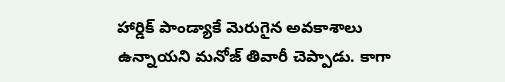హార్డిక్ పాండ్యాకే మెరుగైన అవకాశాలు ఉన్నాయని మనోజ్ తివారీ చెప్పాడు. కాగా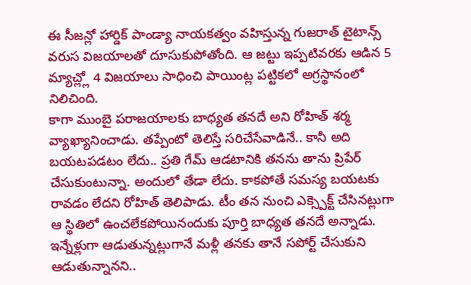ఈ సీజన్లో హార్డిక్ పాండ్యా నాయకత్వం వహిస్తున్న గుజరాత్ టైటాన్స్ వరుస విజయాలతో దూసుకుపోతోంది. ఆ జట్టు ఇప్పటివరకు ఆడిన 5 మ్యాచ్ల్లో 4 విజయాలు సాధించి పాయింట్ల పట్టికలో అగ్రస్థానంలో నిలిచింది.
కాగా ముంబై పరాజయాలకు బాధ్యత తనదే అని రోహిత్ శర్మ వ్యాఖ్యానించాడు. తప్పేంటో తెలిస్తే సరిచేసేవాడినే.. కానీ అది బయటపడటం లేదు.. ప్రతి గేమ్ ఆడటానికి తనను తాను ప్రిపేర్ చేసుకుంటున్నా. అందులో తేడా లేదు. కాకపోతే సమస్య బయటకు రావడం లేదని రోహిత్ తెలిపాడు. టీం తన నుంచి ఎక్స్పెక్ట్ చేసినట్లుగా ఆ స్థితిలో ఉంచలేకపోయినందుకు పూర్తి బాధ్యత తనదే అన్నాడు. ఇన్నేళ్లుగా ఆడుతున్నట్లుగానే మళ్లీ తనకు తానే సపోర్ట్ చేసుకుని ఆడుతున్నానని..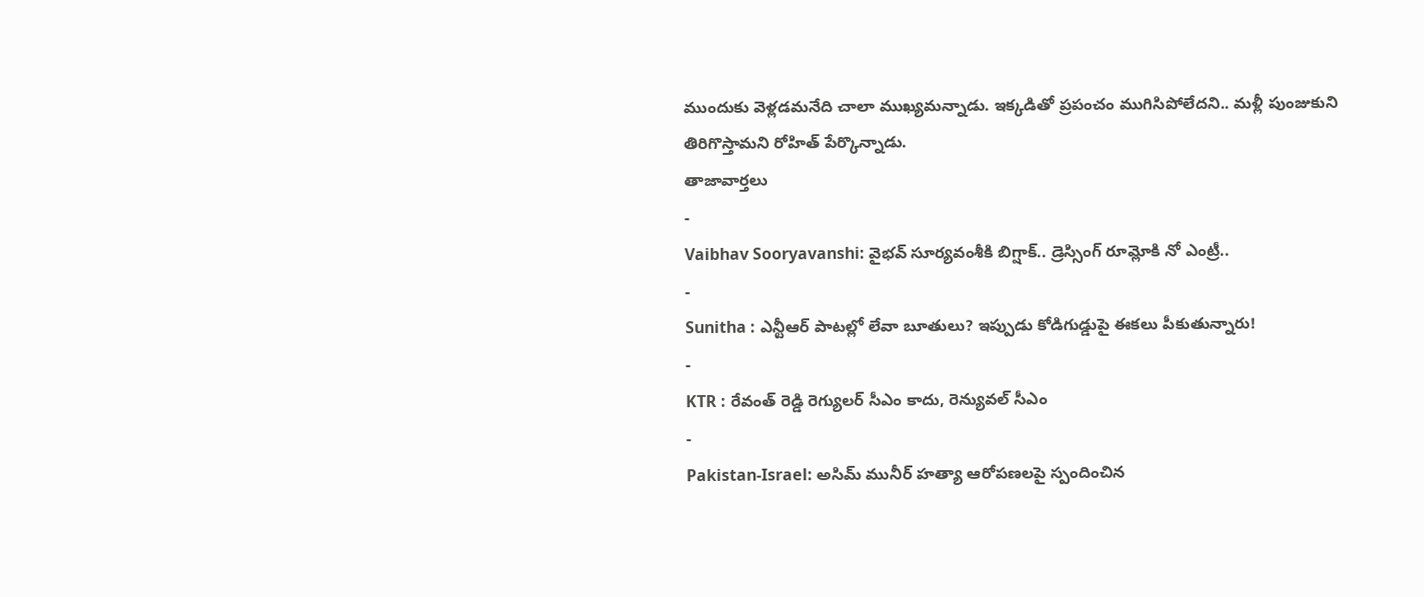ముందుకు వెళ్లడమనేది చాలా ముఖ్యమన్నాడు. ఇక్కడితో ప్రపంచం ముగిసిపోలేదని.. మళ్లీ పుంజుకుని తిరిగొస్తామని రోహిత్ పేర్కొన్నాడు.
తాజావార్తలు
-
Vaibhav Sooryavanshi: వైభవ్ సూర్యవంశీకి బిగ్షాక్.. డ్రెస్సింగ్ రూమ్లోకి నో ఎంట్రీ..
-
Sunitha : ఎన్టీఆర్ పాటల్లో లేవా బూతులు? ఇప్పుడు కోడిగుడ్డుపై ఈకలు పీకుతున్నారు!
-
KTR : రేవంత్ రెడ్డి రెగ్యులర్ సీఎం కాదు, రెన్యువల్ సీఎం
-
Pakistan-Israel: అసిమ్ మునీర్ హత్యా ఆరోపణలపై స్పందించిన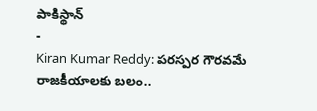పాకిస్థాన్
-
Kiran Kumar Reddy: పరస్పర గౌరవమే రాజకీయాలకు బలం..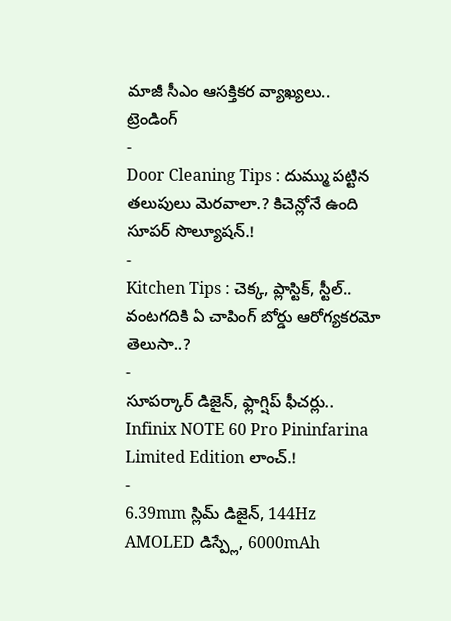మాజీ సీఎం ఆసక్తికర వ్యాఖ్యలు..
ట్రెండింగ్
-
Door Cleaning Tips : దుమ్ము పట్టిన తలుపులు మెరవాలా.? కిచెన్లోనే ఉంది సూపర్ సొల్యూషన్.!
-
Kitchen Tips : చెక్క, ప్లాస్టిక్, స్టీల్.. వంటగదికి ఏ చాపింగ్ బోర్డు ఆరోగ్యకరమో తెలుసా..?
-
సూపర్కార్ డిజైన్, ఫ్లాగ్షిప్ ఫీచర్లు.. Infinix NOTE 60 Pro Pininfarina Limited Edition లాంచ్.!
-
6.39mm స్లిమ్ డిజైన్, 144Hz AMOLED డిస్ప్లే, 6000mAh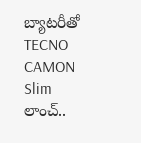బ్యాటరీతో TECNO CAMON Slim లాంచ్..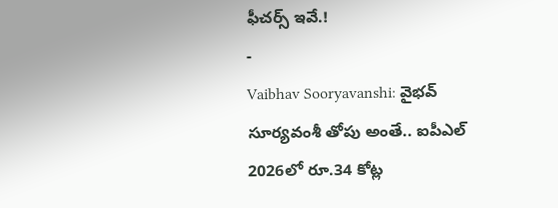ఫీచర్స్ ఇవే.!
-
Vaibhav Sooryavanshi: వైభవ్ సూర్యవంశీ తోపు అంతే.. ఐపీఎల్ 2026లో రూ.34 కోట్ల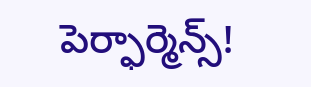పెర్ఫార్మెన్స్!